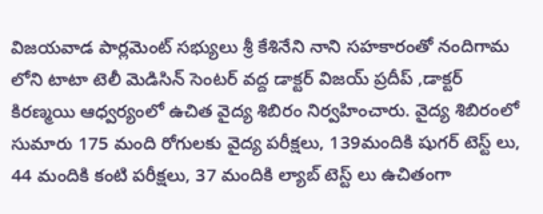విజయవాడ పార్లమెంట్ సభ్యులు శ్రీ కేశినేని నాని సహకారంతో నందిగామ లోని టాటా టెలీ మెడిసిన్ సెంటర్ వద్ద డాక్టర్ విజయ్ ప్రదీప్ ,డాక్టర్ కిరణ్మయి ఆధ్వర్యంలో ఉచిత వైద్య శిబిరం నిర్వహించారు. వైద్య శిబిరంలో సుమారు 175 మంది రోగులకు వైద్య పరీక్షలు, 139మందికి షుగర్ టెస్ట్ లు, 44 మందికి కంటి పరీక్షలు, 37 మందికి ల్యాబ్ టెస్ట్ లు ఉచితంగా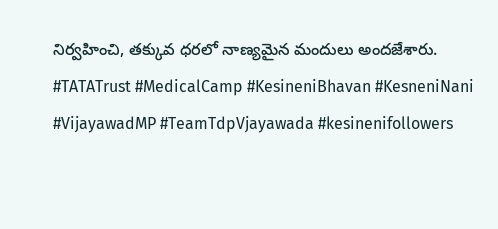నిర్వహించి, తక్కువ ధరలో నాణ్యమైన మందులు అందజేశారు. #TATATrust #MedicalCamp #KesineniBhavan #KesneniNani #VijayawadMP #TeamTdpVjayawada #kesinenifollowers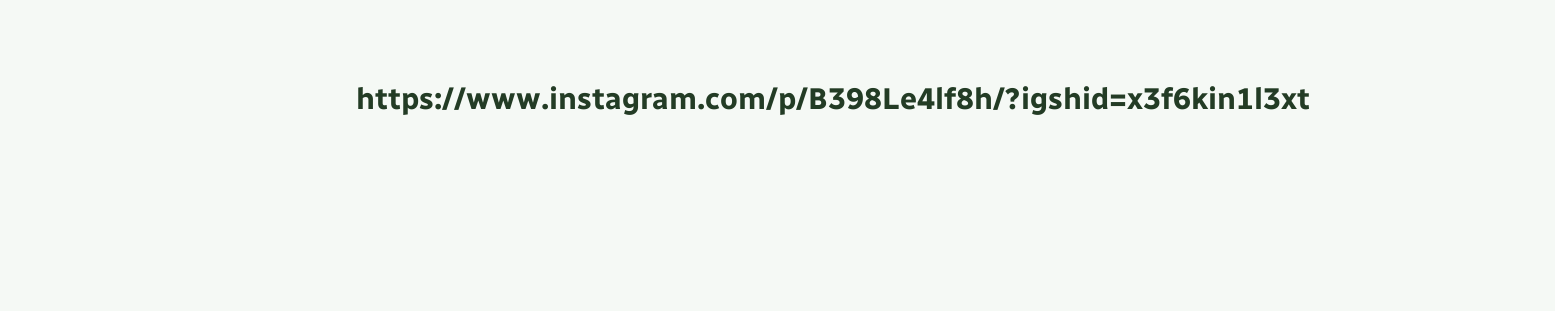https://www.instagram.com/p/B398Le4lf8h/?igshid=x3f6kin1l3xt